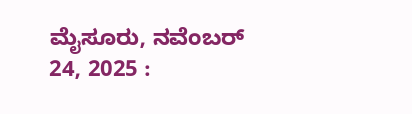ಮೈಸೂರು, ನವೆಂಬರ್ 24, 2025 :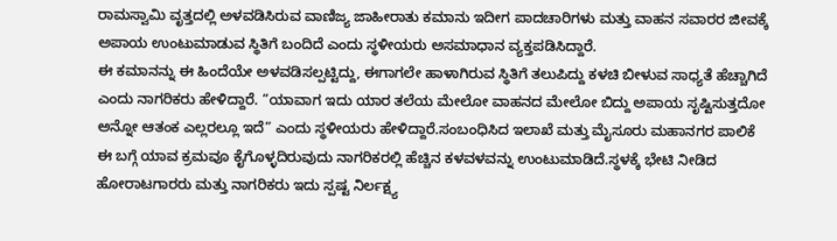ರಾಮಸ್ವಾಮಿ ವೃತ್ತದಲ್ಲಿ ಅಳವಡಿಸಿರುವ ವಾಣಿಜ್ಯ ಜಾಹೀರಾತು ಕಮಾನು ಇದೀಗ ಪಾದಚಾರಿಗಳು ಮತ್ತು ವಾಹನ ಸವಾರರ ಜೀವಕ್ಕೆ ಅಪಾಯ ಉಂಟುಮಾಡುವ ಸ್ಥಿತಿಗೆ ಬಂದಿದೆ ಎಂದು ಸ್ಥಳೀಯರು ಅಸಮಾಧಾನ ವ್ಯಕ್ತಪಡಿಸಿದ್ದಾರೆ.
ಈ ಕಮಾನನ್ನು ಈ ಹಿಂದೆಯೇ ಅಳವಡಿಸಲ್ಪಟ್ಟಿದ್ದು, ಈಗಾಗಲೇ ಹಾಳಾಗಿರುವ ಸ್ಥಿತಿಗೆ ತಲುಪಿದ್ದು ಕಳಚಿ ಬೀಳುವ ಸಾಧ್ಯತೆ ಹೆಚ್ಚಾಗಿದೆ ಎಂದು ನಾಗರಿಕರು ಹೇಳಿದ್ದಾರೆ. “ಯಾವಾಗ ಇದು ಯಾರ ತಲೆಯ ಮೇಲೋ ವಾಹನದ ಮೇಲೋ ಬಿದ್ದು ಅಪಾಯ ಸೃಷ್ಟಿಸುತ್ತದೋ ಅನ್ನೋ ಆತಂಕ ಎಲ್ಲರಲ್ಲೂ ಇದೆ” ಎಂದು ಸ್ಥಳೀಯರು ಹೇಳಿದ್ದಾರೆ.ಸಂಬಂಧಿಸಿದ ಇಲಾಖೆ ಮತ್ತು ಮೈಸೂರು ಮಹಾನಗರ ಪಾಲಿಕೆ ಈ ಬಗ್ಗೆ ಯಾವ ಕ್ರಮವೂ ಕೈಗೊಳ್ಳದಿರುವುದು ನಾಗರಿಕರಲ್ಲಿ ಹೆಚ್ಚಿನ ಕಳವಳವನ್ನು ಉಂಟುಮಾಡಿದೆ.ಸ್ಥಳಕ್ಕೆ ಭೇಟಿ ನೀಡಿದ ಹೋರಾಟಗಾರರು ಮತ್ತು ನಾಗರಿಕರು ಇದು ಸ್ಪಷ್ಟ ನಿರ್ಲಕ್ಷ್ಯ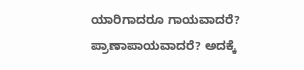ಯಾರಿಗಾದರೂ ಗಾಯವಾದರೆ? ಪ್ರಾಣಾಪಾಯವಾದರೆ? ಅದಕ್ಕೆ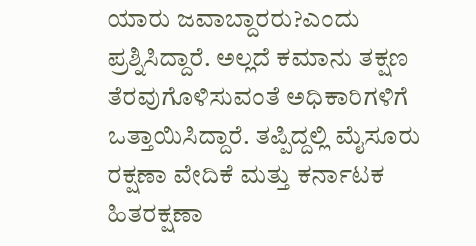ಯಾರು ಜವಾಬ್ದಾರರು?ಎಂದು ಪ್ರಶ್ನಿಸಿದ್ದಾರೆ. ಅಲ್ಲದೆ ಕಮಾನು ತಕ್ಷಣ ತೆರವುಗೊಳಿಸುವಂತೆ ಅಧಿಕಾರಿಗಳಿಗೆ ಒತ್ತಾಯಿಸಿದ್ದಾರೆ. ತಪ್ಪಿದ್ದಲ್ಲಿ ಮೈಸೂರು ರಕ್ಷಣಾ ವೇದಿಕೆ ಮತ್ತು ಕರ್ನಾಟಕ ಹಿತರಕ್ಷಣಾ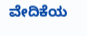ವೇದಿಕೆಯ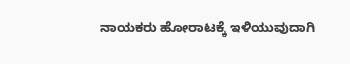ನಾಯಕರು ಹೋರಾಟಕ್ಕೆ ಇಳಿಯುವುದಾಗಿ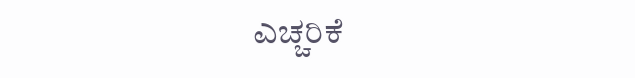ಎಚ್ಚರಿಕೆ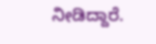ನೀಡಿದ್ದಾರೆ.